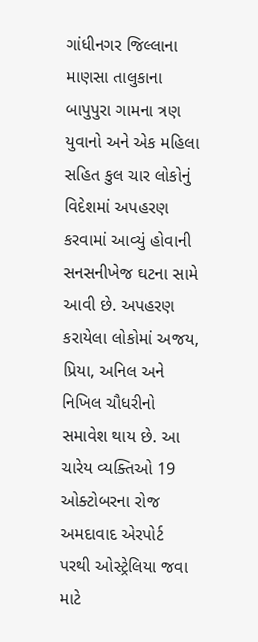ગાંધીનગર જિલ્લાના માણસા તાલુકાના બાપુપુરા ગામના ત્રણ યુવાનો અને એક મહિલા સહિત કુલ ચાર લોકોનું વિદેશમાં અપહરણ કરવામાં આવ્યું હોવાની સનસનીખેજ ઘટના સામે આવી છે. અપહરણ કરાયેલા લોકોમાં અજય, પ્રિયા, અનિલ અને નિખિલ ચૌધરીનો સમાવેશ થાય છે. આ ચારેય વ્યક્તિઓ 19 ઓક્ટોબરના રોજ અમદાવાદ એરપોર્ટ પરથી ઓસ્ટ્રેલિયા જવા માટે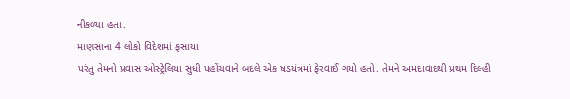નીકળ્યા હતા.
માણસાના 4 લોકો વિદેશમાં ફસાયા
પરંતુ તેમનો પ્રવાસ ઓસ્ટ્રેલિયા સુધી પહોંચવાને બદલે એક ષડયંત્રમાં ફેરવાઈ ગયો હતો. તેમને અમદાવાદથી પ્રથમ દિલ્હી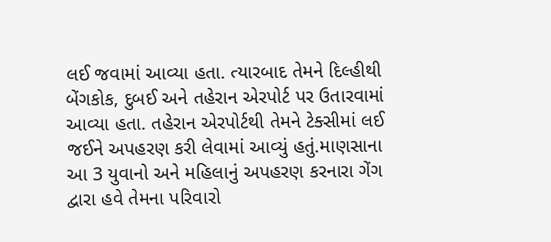લઈ જવામાં આવ્યા હતા. ત્યારબાદ તેમને દિલ્હીથી બેંગકોક, દુબઈ અને તહેરાન એરપોર્ટ પર ઉતારવામાં આવ્યા હતા. તહેરાન એરપોર્ટથી તેમને ટેક્સીમાં લઈ જઈને અપહરણ કરી લેવામાં આવ્યું હતું.માણસાના આ 3 યુવાનો અને મહિલાનું અપહરણ કરનારા ગેંગ દ્વારા હવે તેમના પરિવારો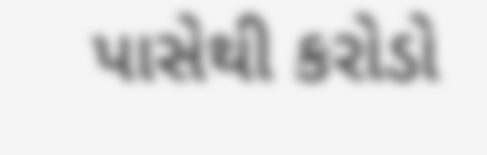પાસેથી કરોડો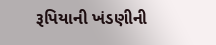રૂપિયાની ખંડણીની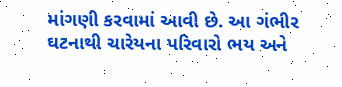માંગણી કરવામાં આવી છે. આ ગંભીર ઘટનાથી ચારેયના પરિવારો ભય અને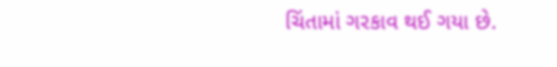ચિંતામાં ગરકાવ થઈ ગયા છે.